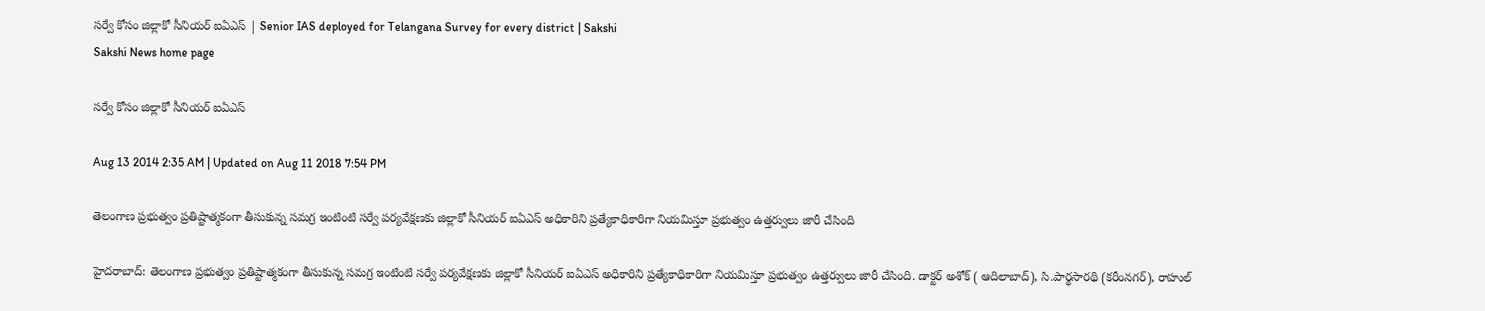సర్వే కోసం జిల్లాకో సీనియర్ ఐఏఎస్ | Senior IAS deployed for Telangana Survey for every district | Sakshi
Sakshi News home page

సర్వే కోసం జిల్లాకో సీనియర్ ఐఏఎస్

Aug 13 2014 2:35 AM | Updated on Aug 11 2018 7:54 PM

తెలంగాణ ప్రభుత్వం ప్రతిష్టాత్మకంగా తీసుకున్న సమగ్ర ఇంటింటి సర్వే పర్యవేక్షణకు జిల్లాకో సీనియర్ ఐఏఎస్ అధికారిని ప్రత్యేకాధికారిగా నియమిస్తూ ప్రభుత్వం ఉత్తర్వులు జారీ చేసింది

హైదరాబాద్: తెలంగాణ ప్రభుత్వం ప్రతిష్టాత్మకంగా తీసుకున్న సమగ్ర ఇంటింటి సర్వే పర్యవేక్షణకు జిల్లాకో సీనియర్ ఐఏఎస్ అధికారిని ప్రత్యేకాధికారిగా నియమిస్తూ ప్రభుత్వం ఉత్తర్వులు జారీ చేసింది. డాక్టర్ అశోక్ ( ఆదిలాబాద్), సి.పార్థసారథి (కరీంనగర్), రాహుల్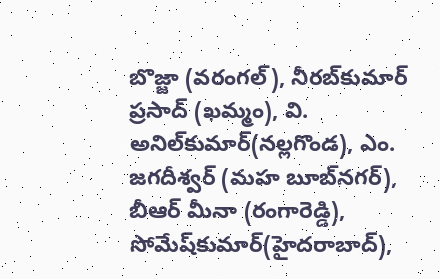బొజ్జా (వరంగల్), నీరబ్‌కుమార్ ప్రసాద్ (ఖమ్మం), వి. అనిల్‌కుమార్(నల్లగొండ), ఎం. జగదీశ్వర్ (మహ బూబ్‌నగర్), బీఆర్ మీనా (రంగారెడ్డి), సోమేష్‌కుమార్(హైదరాబాద్),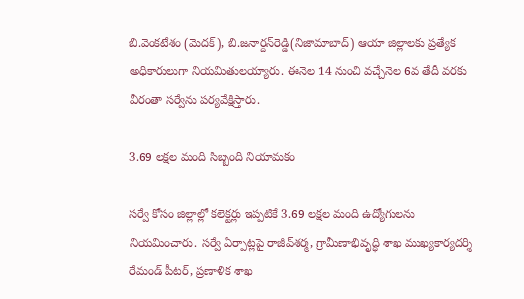బి.వెంకటేశం (మెదక్), బి.జనార్దన్‌రెడ్డి(నిజామాబాద్) ఆయా జిల్లాలకు ప్రత్యేక అధికారులుగా నియమితులయ్యారు. ఈనెల 14 నుంచి వచ్చేనెల 6వ తేదీ వరకు వీరంతా సర్వేను పర్యవేక్షిస్తారు.

3.69 లక్షల మంది సిబ్బంది నియామకం

సర్వే కోసం జిల్లాల్లో కలెక్టర్లు ఇప్పటికే 3.69 లక్షల మంది ఉద్యోగులను నియమించారు. సర్వే ఏర్పాట్లపై రాజీవ్‌శర్మ, గ్రామీణాభివృద్ధి శాఖ ముఖ్యకార్యదర్శి రేమండ్ పీటర్, ప్రణాళిక శాఖ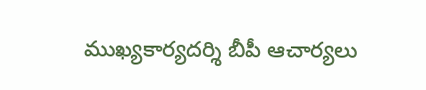ముఖ్యకార్యదర్శి బీపీ ఆచార్యలు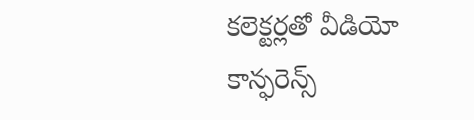కలెక్టర్లతో వీడియో కాన్ఫరెన్స్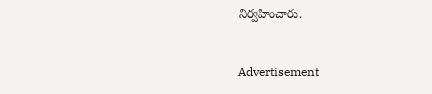నిర్వహించారు.


Advertisement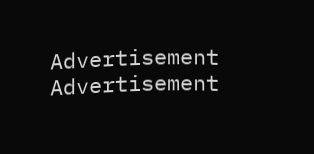Advertisement
Advertisement